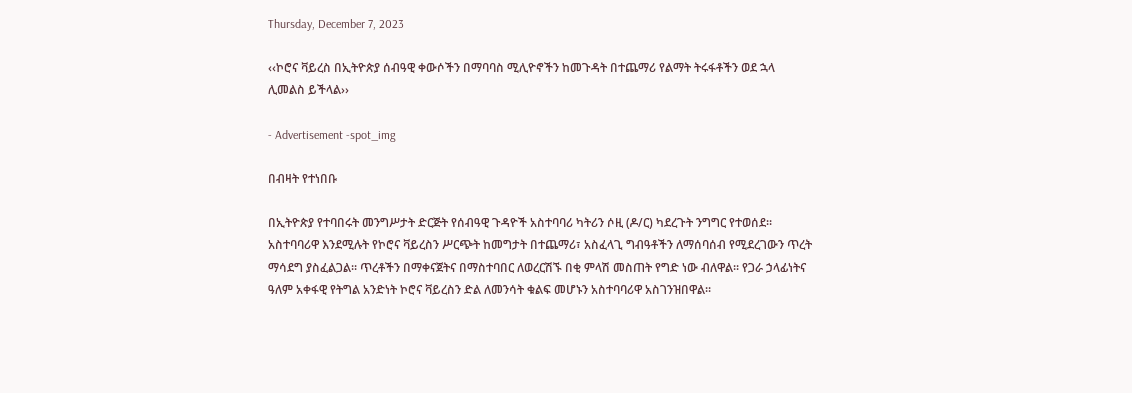Thursday, December 7, 2023

‹‹ኮሮና ቫይረስ በኢትዮጵያ ሰብዓዊ ቀውሶችን በማባባስ ሚሊዮኖችን ከመጉዳት በተጨማሪ የልማት ትሩፋቶችን ወደ ኋላ ሊመልስ ይችላል››

- Advertisement -spot_img

በብዛት የተነበቡ

በኢትዮጵያ የተባበሩት መንግሥታት ድርጅት የሰብዓዊ ጉዳዮች አስተባባሪ ካትሪን ሶዚ (ዶ/ር) ካደረጉት ንግግር የተወሰደ፡፡ አስተባባሪዋ እንደሚሉት የኮሮና ቫይረስን ሥርጭት ከመግታት በተጨማሪ፣ አስፈላጊ ግብዓቶችን ለማሰባሰብ የሚደረገውን ጥረት ማሳደግ ያስፈልጋል፡፡ ጥረቶችን በማቀናጀትና በማስተባበር ለወረርሽኙ በቂ ምላሽ መስጠት የግድ ነው ብለዋል፡፡ የጋራ ኃላፊነትና ዓለም አቀፋዊ የትግል አንድነት ኮሮና ቫይረስን ድል ለመንሳት ቁልፍ መሆኑን አስተባባሪዋ አስገንዝበዋል፡፡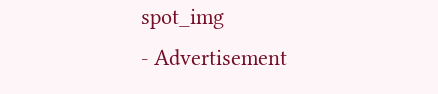spot_img
- Advertisement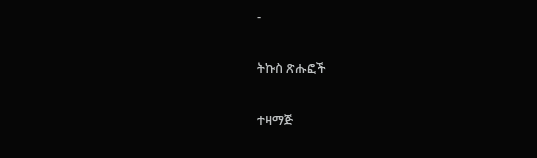-

ትኩስ ጽሑፎች

ተዛማጅ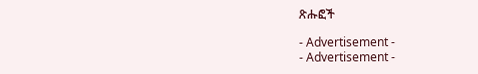ጽሑፎች

- Advertisement -
- Advertisement -